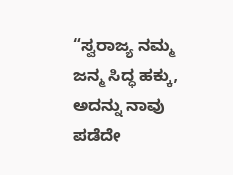“ಸ್ವರಾಜ್ಯ ನಮ್ಮ ಜನ್ಮ ಸಿದ್ಧ ಹಕ್ಕು, ಅದನ್ನು ನಾವು ಪಡೆದೇ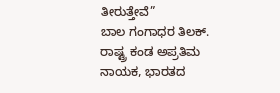ತೀರುತ್ತೇವೆ”
ಬಾಲ ಗಂಗಾಧರ ತಿಲಕ್.
ರಾಷ್ಟ್ರ ಕಂಡ ಅಪ್ರತಿಮ ನಾಯಕ, ಭಾರತದ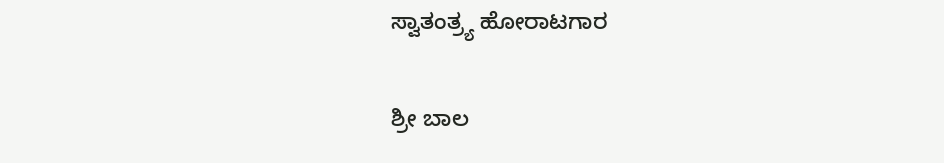ಸ್ವಾತಂತ್ರ್ಯ ಹೋರಾಟಗಾರ

ಶ್ರೀ ಬಾಲ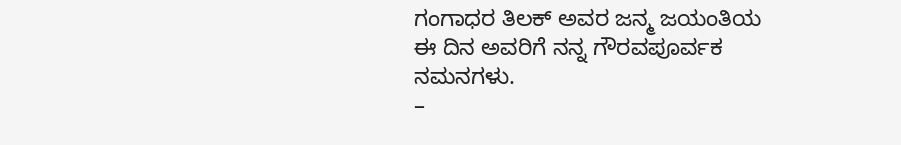ಗಂಗಾಧರ ತಿಲಕ್ ಅವರ ಜನ್ಮ ಜಯಂತಿಯ ಈ ದಿನ ಅವರಿಗೆ ನನ್ನ ಗೌರವಪೂರ್ವಕ ನಮನಗಳು.
–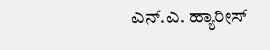ಎನ್.ಎ. ಹ್ಯಾರೀಸ್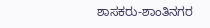ಶಾಸಕರು-ಶಾಂತಿನಗರ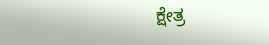ಕ್ಷೇತ್ರ